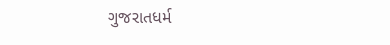ગુજરાતધર્મ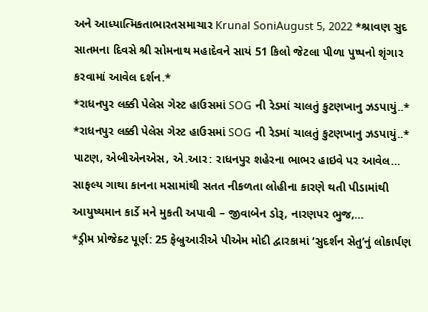અને આધ્યાત્મિકતાભારતસમાચાર Krunal SoniAugust 5, 2022 *શ્રાવણ સુદ સાતમના દિવસે શ્રી સોમનાથ મહાદેવને સાયં 51 કિલો જેટલા પીળા પુષ્પનો શૃંગાર કરવામાં આવેલ દર્શન.*
*રાધનપુર લક્કી પેલેસ ગેસ્ટ હાઉસમાં SOG ની રેડમાં ચાલતું કુટણખાનુ ઝડપાયું..* *રાધનપુર લક્કી પેલેસ ગેસ્ટ હાઉસમાં SOG ની રેડમાં ચાલતું કુટણખાનુ ઝડપાયું..* પાટણ, એબીએનએસ, એ.આર: રાધનપુર શહેરના ભાભર હાઇવે પર આવેલ…
સાફલ્ય ગાથા કાનના મસામાંથી સતત નીકળતા લોહીના કારણે થતી પીડામાંથી આયુષ્યમાન કાર્ડે મને મુકતી અપાવી – જીવાબેન ડોરૂ, નારણપર ભુજ,…
*ડ્રીમ પ્રોજેક્ટ પૂર્ણ: 25 ફેબ્રુઆરીએ પીએમ મોદી દ્વારકામાં ‘સુદર્શન સેતુ’નું લોકાર્પણ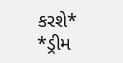કરશે* *ડ્રીમ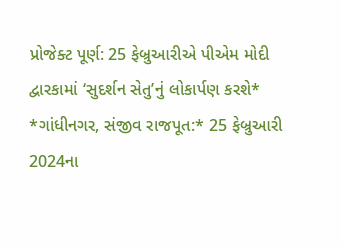પ્રોજેક્ટ પૂર્ણ: 25 ફેબ્રુઆરીએ પીએમ મોદી દ્વારકામાં ‘સુદર્શન સેતુ’નું લોકાર્પણ કરશે* *ગાંધીનગર, સંજીવ રાજપૂત:* 25 ફેબ્રુઆરી 2024ના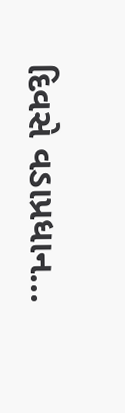દિવસે વડાપ્રધાન…